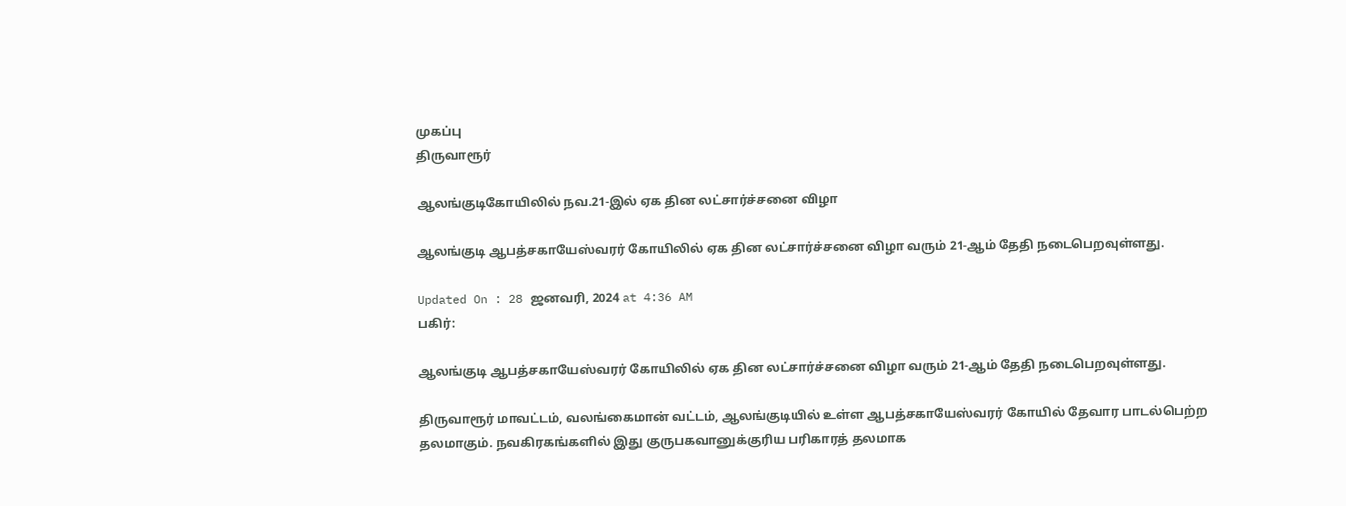முகப்பு
திருவாரூர்

ஆலங்குடிகோயிலில் நவ.21-இல் ஏக தின லட்சார்ச்சனை விழா

ஆலங்குடி ஆபத்சகாயேஸ்வரர் கோயிலில் ஏக தின லட்சார்ச்சனை விழா வரும் 21-ஆம் தேதி நடைபெறவுள்ளது.

Updated On : 28 ஜனவரி, 2024 at 4:36 AM
பகிர்:

ஆலங்குடி ஆபத்சகாயேஸ்வரர் கோயிலில் ஏக தின லட்சார்ச்சனை விழா வரும் 21-ஆம் தேதி நடைபெறவுள்ளது.

திருவாரூர் மாவட்டம், வலங்கைமான் வட்டம், ஆலங்குடியில் உள்ள ஆபத்சகாயேஸ்வரர் கோயில் தேவார பாடல்பெற்ற தலமாகும். நவகிரகங்களில் இது குருபகவானுக்குரிய பரிகாரத் தலமாக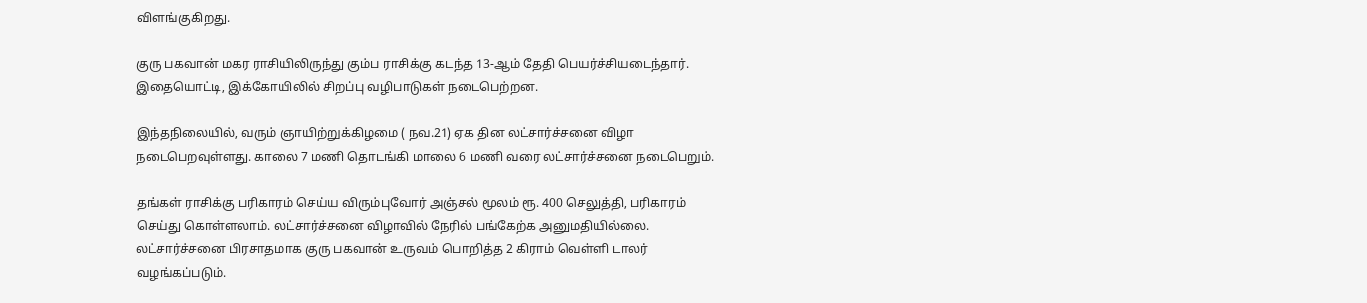விளங்குகிறது.

குரு பகவான் மகர ராசியிலிருந்து கும்ப ராசிக்கு கடந்த 13-ஆம் தேதி பெயர்ச்சியடைந்தார். இதையொட்டி, இக்கோயிலில் சிறப்பு வழிபாடுகள் நடைபெற்றன.

இந்தநிலையில், வரும் ஞாயிற்றுக்கிழமை ( நவ.21) ஏக தின லட்சார்ச்சனை விழா நடைபெறவுள்ளது. காலை 7 மணி தொடங்கி மாலை 6 மணி வரை லட்சார்ச்சனை நடைபெறும்.

தங்கள் ராசிக்கு பரிகாரம் செய்ய விரும்புவோர் அஞ்சல் மூலம் ரூ. 400 செலுத்தி, பரிகாரம் செய்து கொள்ளலாம். லட்சார்ச்சனை விழாவில் நேரில் பங்கேற்க அனுமதியில்லை. லட்சார்ச்சனை பிரசாதமாக குரு பகவான் உருவம் பொறித்த 2 கிராம் வெள்ளி டாலர் வழங்கப்படும்.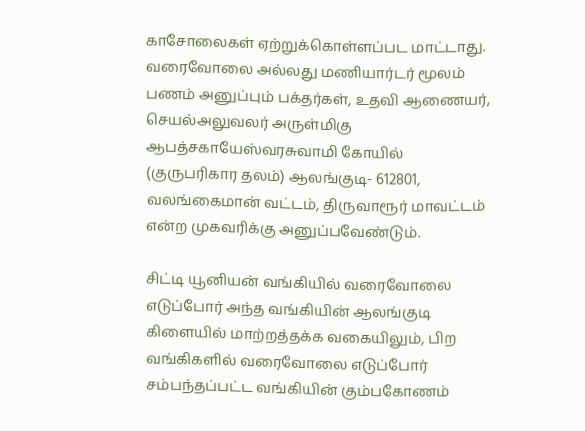காசோலைகள் ஏற்றுக்கொள்ளப்பட மாட்டாது. வரைவோலை அல்லது மணியார்டர் மூலம் பணம் அனுப்பும் பக்தர்கள், உதவி ஆணையர், செயல்அலுவலர் அருள்மிகு ஆபத்சகாயேஸ்வரசுவாமி கோயில் (குருபரிகார தலம்) ஆலங்குடி- 612801, வலங்கைமான் வட்டம், திருவாரூர் மாவட்டம் என்ற முகவரிக்கு அனுப்பவேண்டும்.

சிட்டி யூனியன் வங்கியில் வரைவோலை எடுப்போர் அந்த வங்கியின் ஆலங்குடி கிளையில் மாற்றத்தக்க வகையிலும், பிற வங்கிகளில் வரைவோலை எடுப்போர் சம்பந்தப்பட்ட வங்கியின் கும்பகோணம்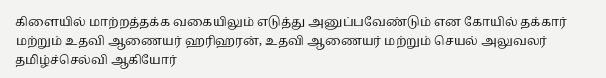கிளையில் மாற்றத்தக்க வகையிலும் எடுத்து அனுப்பவேண்டும் என கோயில் தக்கார் மற்றும் உதவி ஆணையர் ஹரிஹரன், உதவி ஆணையர் மற்றும் செயல் அலுவலர் தமிழ்ச்செல்வி ஆகியோர்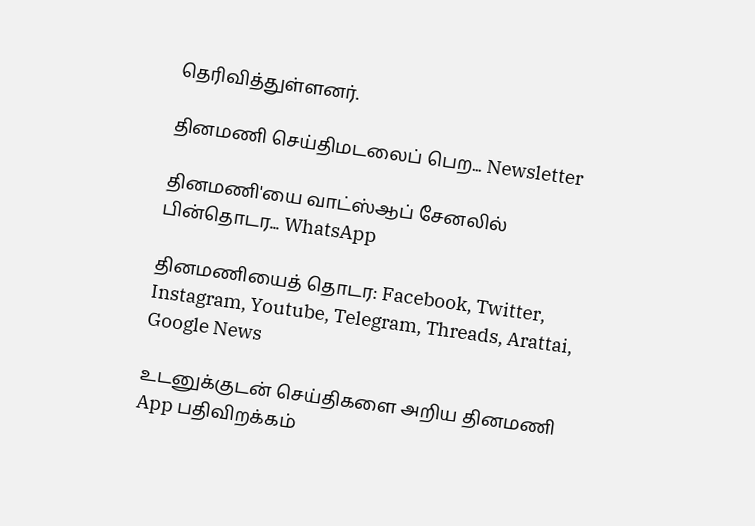தெரிவித்துள்ளனர்.

தினமணி செய்திமடலைப் பெற... Newsletter

தினமணி'யை வாட்ஸ்ஆப் சேனலில் பின்தொடர... WhatsApp

தினமணியைத் தொடர: Facebook, Twitter, Instagram, Youtube, Telegram, Threads, Arattai, Google News

உடனுக்குடன் செய்திகளை அறிய தினமணி App பதிவிறக்கம்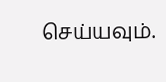செய்யவும்.